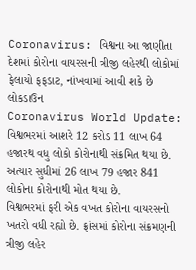Coronavirus: વિશ્વના આ જાણીતા દેશમાં કોરોના વાયરસની ત્રીજી લહેરથી લોકોમાં ફેલાયો ફફડાટ, નાંખવામાં આવી શકે છે લોકડાઉન
Coronavirus World Update: વિશ્વભરમાં આશરે 12 કરોડ 11 લાખ 64 હજારથ વધુ લોકો કોરોનાથી સંક્રમિત થયા છે. અત્યાર સુધીમાં 26 લાખ 79 હજાર 841 લોકોના કોરોનાથી મોત થયા છે.
વિશ્વભરમાં ફરી એક વખત કોરોના વાયરસનો ખતરો વધી રહ્યો છે. ફ્રાંસમાં કોરોના સંક્રમણની ત્રીજી લહેર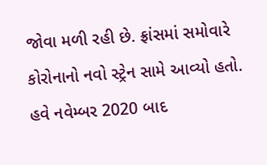જોવા મળી રહી છે. ફ્રાંસમાં સમોવારે કોરોનાનો નવો સ્ટ્રેન સામે આવ્યો હતો. હવે નવેમ્બર 2020 બાદ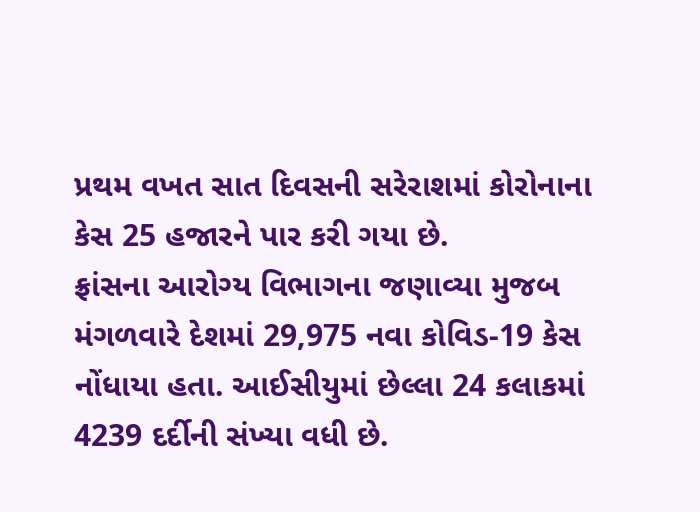પ્રથમ વખત સાત દિવસની સરેરાશમાં કોરોનાના કેસ 25 હજારને પાર કરી ગયા છે.
ફ્રાંસના આરોગ્ય વિભાગના જણાવ્યા મુજબ મંગળવારે દેશમાં 29,975 નવા કોવિડ-19 કેસ નોંધાયા હતા. આઈસીયુમાં છેલ્લા 24 કલાકમાં 4239 દર્દીની સંખ્યા વધી છે.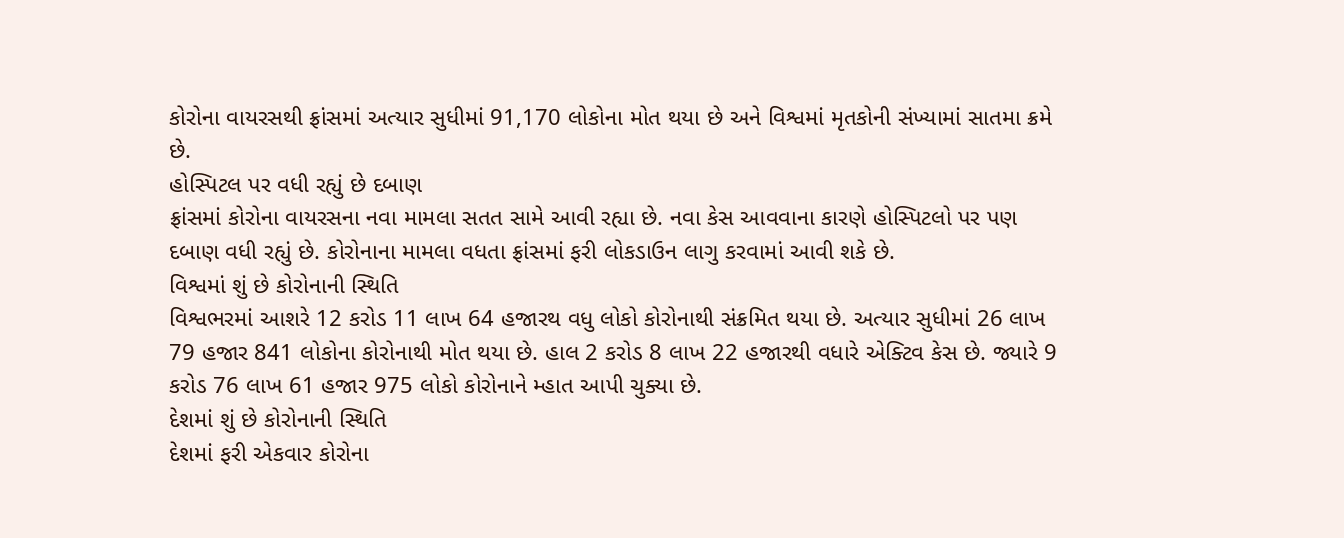કોરોના વાયરસથી ફ્રાંસમાં અત્યાર સુધીમાં 91,170 લોકોના મોત થયા છે અને વિશ્વમાં મૃતકોની સંખ્યામાં સાતમા ક્રમે છે.
હોસ્પિટલ પર વધી રહ્યું છે દબાણ
ફ્રાંસમાં કોરોના વાયરસના નવા મામલા સતત સામે આવી રહ્યા છે. નવા કેસ આવવાના કારણે હોસ્પિટલો પર પણ દબાણ વધી રહ્યું છે. કોરોનાના મામલા વધતા ફ્રાંસમાં ફરી લોકડાઉન લાગુ કરવામાં આવી શકે છે.
વિશ્વમાં શું છે કોરોનાની સ્થિતિ
વિશ્વભરમાં આશરે 12 કરોડ 11 લાખ 64 હજારથ વધુ લોકો કોરોનાથી સંક્રમિત થયા છે. અત્યાર સુધીમાં 26 લાખ 79 હજાર 841 લોકોના કોરોનાથી મોત થયા છે. હાલ 2 કરોડ 8 લાખ 22 હજારથી વધારે એક્ટિવ કેસ છે. જ્યારે 9 કરોડ 76 લાખ 61 હજાર 975 લોકો કોરોનાને મ્હાત આપી ચુક્યા છે.
દેશમાં શું છે કોરોનાની સ્થિતિ
દેશમાં ફરી એકવાર કોરોના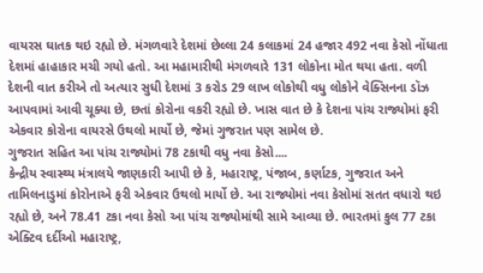વાયરસ ઘાતક થઇ રહ્યો છે. મંગળવારે દેશમાં છેલ્લા 24 કલાકમાં 24 હજાર 492 નવા કેસો નોંધાતા દેશમાં હાહાકાર મચી ગયો હતો. આ મહામારીથી મંગળવારે 131 લોકોના મોત થયા હતા. વળી દેશની વાત કરીએ તો અત્યાર સુધી દેશમાં 3 કરોડ 29 લાખ લોકોથી વધુ લોકોને વેક્સિનના ડૉઝ આપવામાં આવી ચૂક્યા છે, છતાં કોરોના વકરી રહ્યો છે. ખાસ વાત છે કે દેશના પાંચ રાજ્યોમાં ફરી એકવાર કોરોના વાયરસે ઉથલો માર્યો છે, જેમાં ગુજરાત પણ સામેલ છે.
ગુજરાત સહિત આ પાંચ રાજ્યોમાં 78 ટકાથી વધુ નવા કેસો....
કેન્દ્રીય સ્વાસ્થ્ય મંત્રાલયે જાણકારી આપી છે કે, મહારાષ્ટ્ર, પંજાબ, કર્ણાટક, ગુજરાત અને તામિલનાડુમાં કોરોનાએ ફરી એકવાર ઉથલો માર્યો છે. આ રાજ્યોમાં નવા કેસોમાં સતત વધારો થઇ રહ્યો છે, અને 78.41 ટકા નવા કેસો આ પાંચ રાજ્યોમાંથી સામે આવ્યા છે. ભારતમાં કુલ 77 ટકા એક્ટિવ દર્દીઓ મહારાષ્ટ્ર,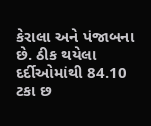કેરાલા અને પંજાબના છે. ઠીક થયેલા દર્દીઓમાંથી 84.10 ટકા છ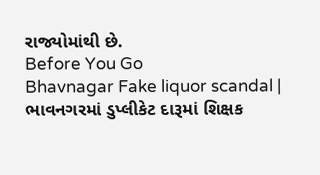રાજ્યોમાંથી છે.
Before You Go
Bhavnagar Fake liquor scandal | ભાવનગરમાં ડુપ્લીકેટ દારૂમાં શિક્ષક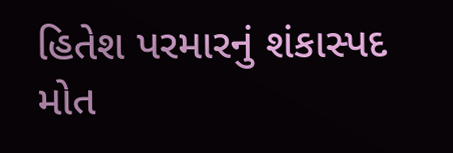હિતેશ પરમારનું શંકાસ્પદ મોત